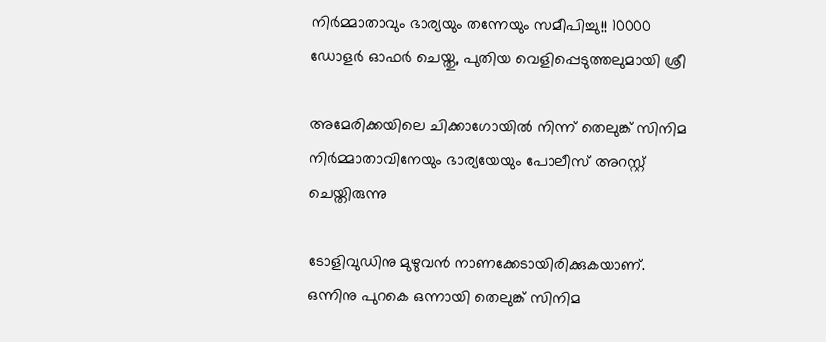നിർമ്മാതാവും ഭാര്യയും തന്നേയും സമീപിച്ചു!! 10000 ഡോളർ ഓഫർ ചെയ്തു, പുതിയ വെളിപ്പെടുത്തലുമായി ശ്രീ

അമേരിക്കയിലെ ചിക്കാഗോയിൽ നിന്ന് തെലുങ്ക് സിനിമ നിർമ്മാതാവിനേയും ഭാര്യയേയും പോലീസ് അറസ്റ്റ് ചെയ്തിരുന്നു

ടോളിവുഡിനു മുഴുവൻ നാണക്കേടായിരിക്കുകയാണ്. ഒന്നിനു പുറകെ ഒന്നായി തെലുങ്ക് സിനിമ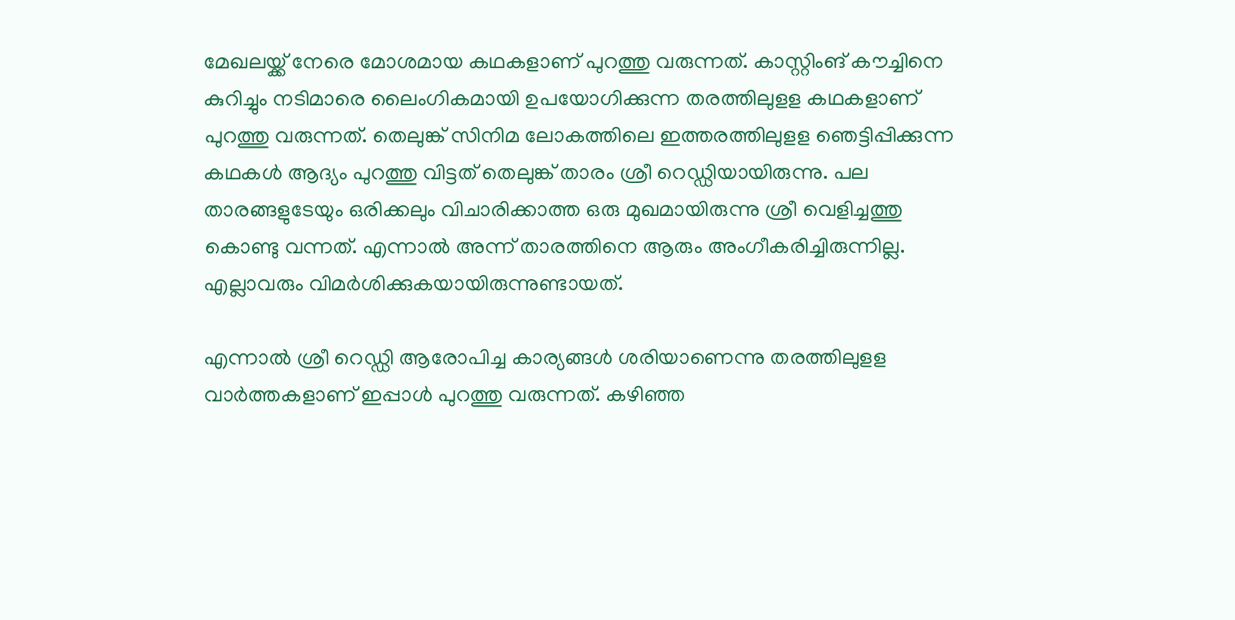മേഖലയ്ക്ക് നേരെ മോശമായ കഥകളാണ് പുറത്തു വരുന്നത്. കാസ്റ്റിംങ് കൗച്ചിനെ കുറിച്ചും നടിമാരെ ലൈംഗികമായി ഉപയോഗിക്കുന്ന തരത്തിലുളള കഥകളാണ് പുറത്തു വരുന്നത്. തെലുങ്ക് സിനിമ ലോകത്തിലെ ഇത്തരത്തിലുളള ഞെട്ടിപ്പിക്കുന്ന കഥകൾ ആദ്യം പുറത്തു വിട്ടത് തെലുങ്ക് താരം ശ്രീ റെഡ്ഡിയായിരുന്നു. പല താരങ്ങളുടേയും ഒരിക്കലും വിചാരിക്കാത്ത ഒരു മുഖമായിരുന്നു ശ്രീ വെളിച്ചത്തു കൊണ്ടു വന്നത്. എന്നാൽ അന്ന് താരത്തിനെ ആരും അംഗീകരിച്ചിരുന്നില്ല. എല്ലാവരും വിമർശിക്കുകയായിരുന്നുണ്ടായത്.

എന്നാൽ ശ്രീ റെഡ്ഡി ആരോപിച്ച കാര്യങ്ങൾ ശരിയാണെന്നു തരത്തിലുളള വാർത്തകളാണ് ഇപ്പാൾ പുറത്തു വരുന്നത്. കഴിഞ്ഞ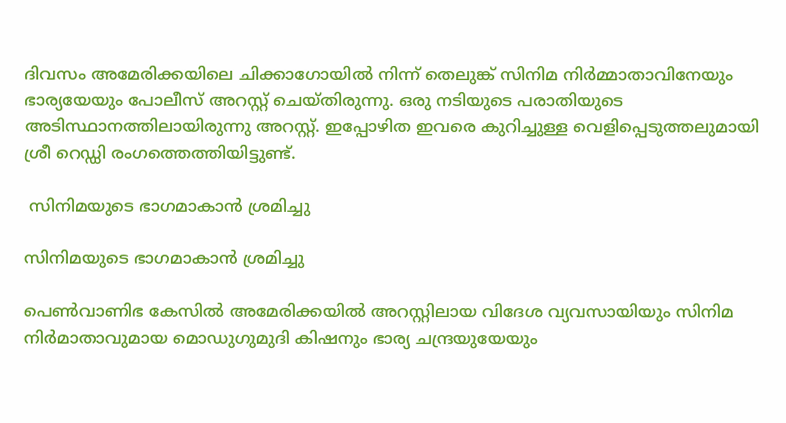ദിവസം അമേരിക്കയിലെ ചിക്കാഗോയിൽ നിന്ന് തെലുങ്ക് സിനിമ നിർമ്മാതാവിനേയും ഭാര്യയേയും പോലീസ് അറസ്റ്റ് ചെയ്തിരുന്നു. ഒരു നടിയുടെ പരാതിയുടെ അടിസ്ഥാനത്തിലായിരുന്നു അറസ്റ്റ്. ഇപ്പോഴിത ഇവരെ കുറിച്ചുള്ള വെളിപ്പെടുത്തലുമായി ശ്രീ റെഡ്ഡി രംഗത്തെത്തിയിട്ടുണ്ട്.

 സിനിമയുടെ ഭാഗമാകാൻ ശ്രമിച്ചു

സിനിമയുടെ ഭാഗമാകാൻ ശ്രമിച്ചു

പെൺവാണിഭ കേസിൽ അമേരിക്കയിൽ അറസ്റ്റിലായ വിദേശ വ്യവസായിയും സിനിമ നിർമാതാവുമായ മൊഡുഗുമുദി കിഷനും ഭാര്യ ചന്ദ്രയുയേയും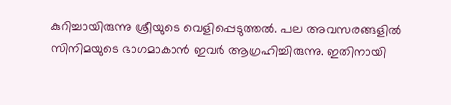കുറിച്ചായിരുന്നു ശ്രീയുടെ വെളിപ്പെടുത്തൽ. പല അവസരങ്ങളിൽ സിനിമയുടെ ഭാഗമാകാൻ ഇവർ ആഗ്രഹിച്ചിരുന്നു. ഇതിനായി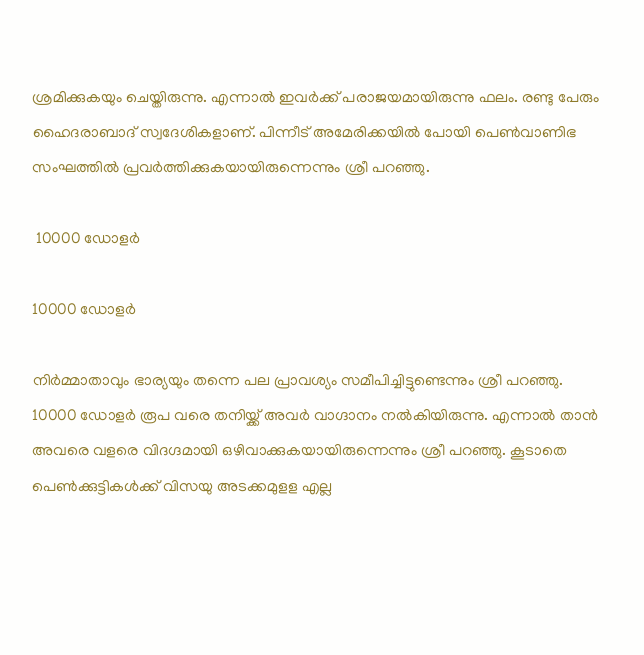ശ്രമിക്കുകയും ചെയ്തിരുന്നു. എന്നാൽ ഇവർക്ക് പരാജയമായിരുന്നു ഫലം. രണ്ടു പേരും ഹൈദരാബാദ് സ്വദേശികളാണ്. പിന്നീട് അമേരിക്കയിൽ പോയി പെൺവാണിഭ സംഘത്തിൽ പ്രവർത്തിക്കുകയായിരുന്നെന്നും ശ്രീ പറ‍ഞ്ഞു.

 10000 ഡോളർ

10000 ഡോളർ

നിർമ്മാതാവും ഭാര്യയും തന്നെ പല പ്രാവശ്യം സമീപിച്ചിട്ടുണ്ടെന്നും ശ്രീ പറഞ്ഞു. 10000 ഡോളർ രൂപ വരെ തനിയ്ക്ക് അവർ വാഗ്ദാനം നൽകിയിരുന്നു. എന്നാൽ താൻ അവരെ വളരെ വിദഗ്ദമായി ഒഴിവാക്കുകയായിരുന്നെന്നും ശ്രീ പറഞ്ഞു. കൂടാതെ പെൺക്കുട്ടികൾക്ക് വിസയു അടക്കമുളള എല്ല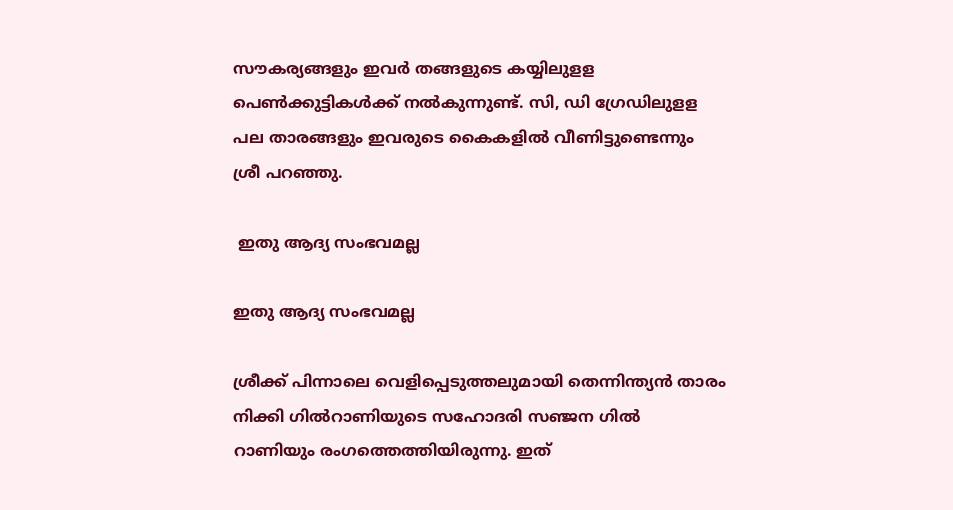സൗകര്യങ്ങളും ഇവർ തങ്ങളുടെ കയ്യിലുളള പെൺക്കുട്ടികൾക്ക് നൽകുന്നുണ്ട്. സി, ഡി ഗ്രേഡിലുളള പല താരങ്ങളും ഇവരുടെ കൈകളിൽ വീണിട്ടുണ്ടെന്നും ശ്രീ പറഞ്ഞു.

 ഇതു ആദ്യ സംഭവമല്ല

ഇതു ആദ്യ സംഭവമല്ല

ശ്രീക്ക് പിന്നാലെ വെളിപ്പെടുത്തലുമായി തെന്നിന്ത്യൻ താരം നിക്കി ഗിൽറാണിയുടെ സഹോദരി സഞ്ജന ഗിൽ റാണിയും രംഗത്തെത്തിയിരുന്നു. ഇത്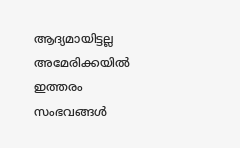ആദ്യമായിട്ടല്ല അമേരിക്കയിൽ ഇത്തരം സംഭവങ്ങൾ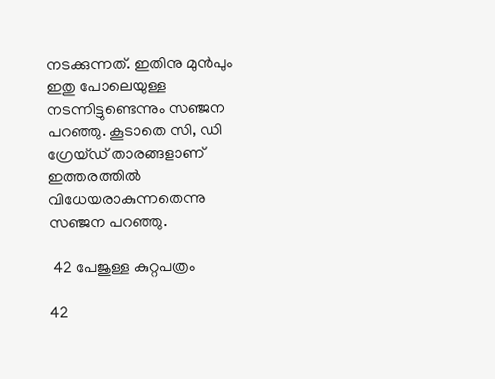നടക്കുന്നത്. ഇതിനു മുൻപും ഇതു പോലെയുള്ള നടന്നിട്ടുണ്ടെന്നും സഞ്ജന പറ‍ഞ്ഞു. കൂടാതെ സി, ഡി ഗ്രേയ്ഡ് താരങ്ങളാണ് ഇത്തരത്തിൽ വിധേയരാകുന്നതെന്നു സഞ്ജന പറ‍ഞ്ഞു.

 42 പേജുള്ള കുറ്റപത്രം

42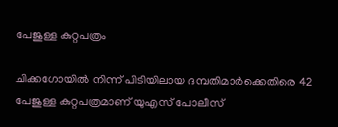പേജുള്ള കുറ്റപത്രം

ചിക്കഗോയിൽ നിന്ന് പിടിയിലായ ദമ്പതിമാർക്കെതിരെ 42 പേജുള്ള കുറ്റപത്രമാണ് യുഎസ് പോലീസ്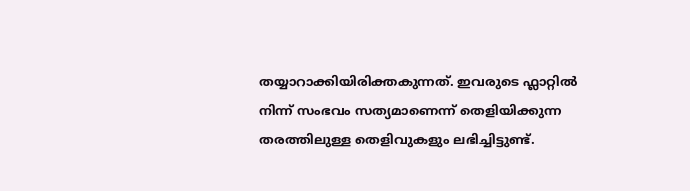തയ്യാറാക്കിയിരിക്തകുന്നത്. ഇവരുടെ ഫ്ലാറ്റിൽ നിന്ന് സംഭവം സത്യമാണെന്ന് തെളിയിക്കുന്ന തരത്തിലുള്ള തെളിവുകളും ലഭിച്ചിട്ടുണ്ട്.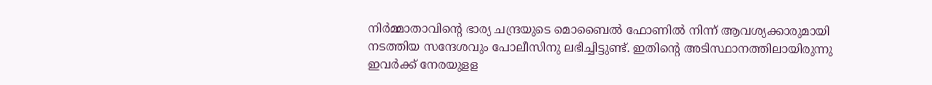നിർമ്മാതാവിന്റെ ഭാര്യ ചന്ദ്രയുടെ മൊബൈൽ ഫോണിൽ നിന്ന് ആവശ്യക്കാരുമായി നടത്തിയ സന്ദേശവും പോലീസിനു ലഭിച്ചിട്ടുണ്ട്. ഇതിന്റെ അടിസ്ഥാനത്തിലായിരുന്നു ഇവർക്ക് നേരയുളള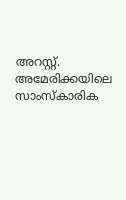അറസ്റ്റ്. അമേരിക്കയിലെ സാംസ്കാരിക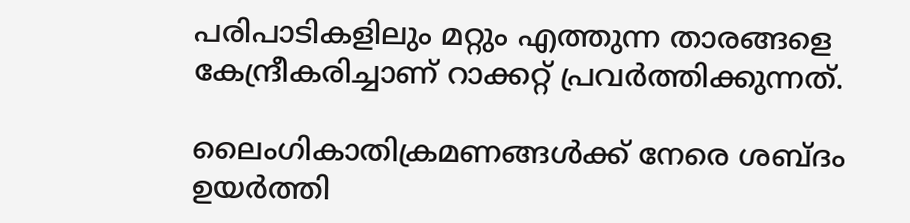പരിപാടികളിലും മറ്റും എത്തുന്ന താരങ്ങളെ കേന്ദ്രീകരിച്ചാണ് റാക്കറ്റ് പ്രവർത്തിക്കുന്നത്.

ലൈംഗികാതിക്രമണങ്ങൾക്ക് നേരെ ശബ്ദം  ഉയർത്തി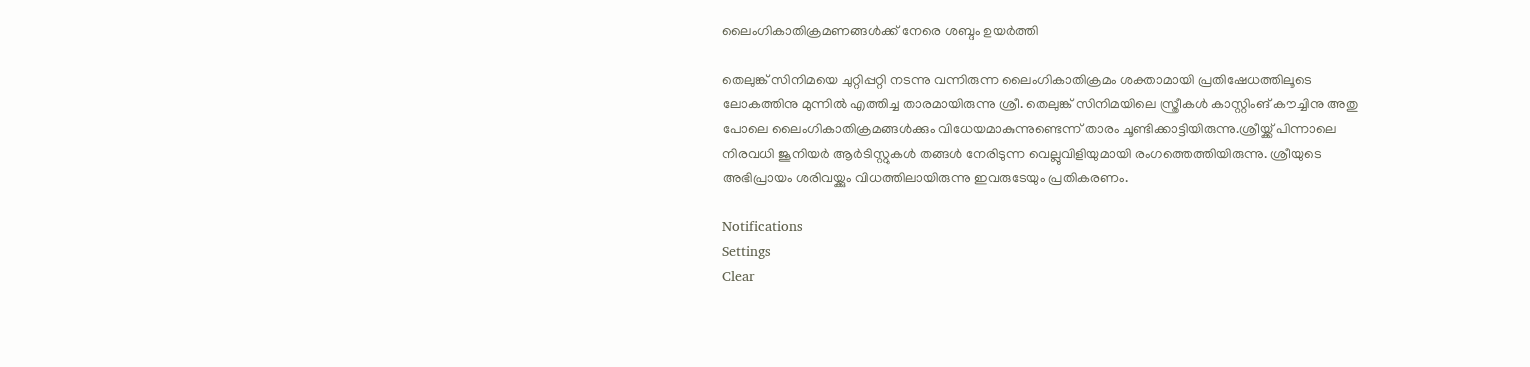ലൈംഗികാതിക്രമണങ്ങൾക്ക് നേരെ ശബ്ദം ഉയർത്തി

തെലുങ്ക് സിനിമയെ ചുറ്റിപ്പറ്റി നടന്നു വന്നിരുന്ന ലൈംഗികാതിക്രമം ശക്താമായി പ്രതിഷേധത്തിലൂടെ ലോകത്തിനു മുന്നിൽ എത്തിച്ച താരമായിരുന്നു ശ്രീ. തെലുങ്ക് സിനിമയിലെ സ്ത്രീകൾ കാസ്റ്റിംങ് കൗച്ചിനു അതു പോലെ ലൈംഗികാതിക്രമങ്ങൾക്കും വിധേയമാകുന്നുണ്ടെന്ന് താരം ചൂണ്ടിക്കാട്ടിയിരുന്നു.ശ്രീയ്ക്ക് പിന്നാലെ നിരവധി ജൂനിയർ ആർടിസ്റ്റുകൾ തങ്ങൾ നേരിടുന്ന വെല്ലുവിളിയുമായി രംഗത്തെത്തിയിരുന്നു. ശ്രീയുടെ അഭിപ്രായം ശരിവയ്ക്കും വിധത്തിലായിരുന്നു ഇവരുടേയും പ്രതികരണം.

Notifications
Settings
Clear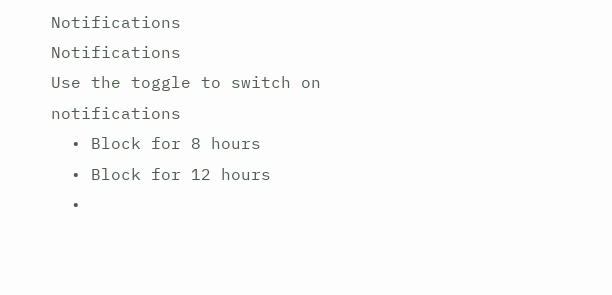Notifications
Notifications
Use the toggle to switch on notifications
  • Block for 8 hours
  • Block for 12 hours
  •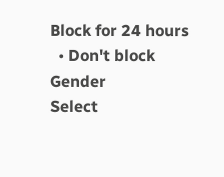Block for 24 hours
  • Don't block
Gender
Select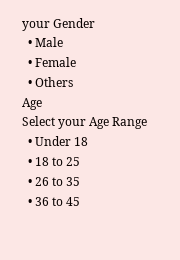your Gender
  • Male
  • Female
  • Others
Age
Select your Age Range
  • Under 18
  • 18 to 25
  • 26 to 35
  • 36 to 45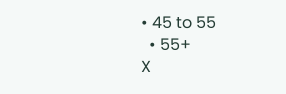• 45 to 55
  • 55+
X